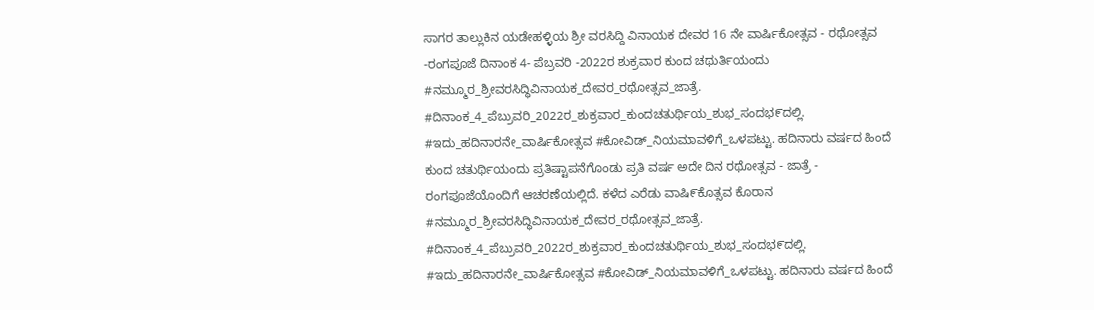ಸಾಗರ ತಾಲ್ಲುಕಿನ ಯಡೇಹಳ್ಳಿಯ ಶ್ರೀ ವರಸಿದ್ದಿ ವಿನಾಯಕ ದೇವರ 16 ನೇ ವಾರ್ಷಿಕೋತ್ಸವ - ರಥೋತ್ಸವ -ರಂಗಪೂಜೆ ದಿನಾಂಕ 4- ಪೆಬ್ರವರಿ -2022ರ ಶುಕ್ರವಾರ ಕುಂದ ಚಥುರ್ತಿಯಂದು
#ನಮ್ಮೂರ_ಶ್ರೀವರಸಿದ್ಧಿವಿನಾಯಕ_ದೇವರ_ರಥೋತ್ಸವ_ಜಾತ್ರೆ. #ದಿನಾಂಕ_4_ಪೆಬ್ರುವರಿ_2022ರ_ಶುಕ್ರವಾರ_ಕುಂದಚತುರ್ಥಿಯ_ಶುಭ_ಸಂದಭ೯ದಲ್ಲಿ. #ಇದು_ಹದಿನಾರನೇ_ವಾರ್ಷಿಕೋತ್ಸವ #ಕೋವಿಡ್_ನಿಯಮಾವಳಿಗೆ_ಒಳಪಟ್ಟು. ಹದಿನಾರು ವರ್ಷದ ಹಿಂದೆ ಕುಂದ ಚತುರ್ಥಿಯಂದು ಪ್ರತಿಷ್ಟಾಪನೆಗೊಂಡು ಪ್ರತಿ ವರ್ಷ ಅದೇ ದಿನ ರಥೋತ್ಸವ - ಜಾತ್ರೆ - ರಂಗಪೂಜೆಯೊಂದಿಗೆ ಆಚರಣೆಯಲ್ಲಿದೆ. ಕಳೆದ ಎರೆಡು ವಾಷಿ೯ಕೊತ್ಸವ ಕೊರಾನ #ನಮ್ಮೂರ_ಶ್ರೀವರಸಿದ್ಧಿವಿನಾಯಕ_ದೇವರ_ರಥೋತ್ಸವ_ಜಾತ್ರೆ. #ದಿನಾಂಕ_4_ಪೆಬ್ರುವರಿ_2022ರ_ಶುಕ್ರವಾರ_ಕುಂದಚತುರ್ಥಿಯ_ಶುಭ_ಸಂದಭ೯ದಲ್ಲಿ. #ಇದು_ಹದಿನಾರನೇ_ವಾರ್ಷಿಕೋತ್ಸವ #ಕೋವಿಡ್_ನಿಯಮಾವಳಿಗೆ_ಒಳಪಟ್ಟು. ಹದಿನಾರು ವರ್ಷದ ಹಿಂದೆ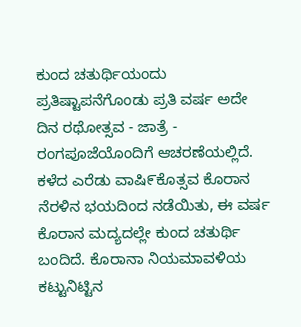ಕುಂದ ಚತುರ್ಥಿಯಂದು ಪ್ರತಿಷ್ಟಾಪನೆಗೊಂಡು ಪ್ರತಿ ವರ್ಷ ಅದೇ ದಿನ ರಥೋತ್ಸವ - ಜಾತ್ರೆ - ರಂಗಪೂಜೆಯೊಂದಿಗೆ ಆಚರಣೆಯಲ್ಲಿದೆ. ಕಳೆದ ಎರೆಡು ವಾಷಿ೯ಕೊತ್ಸವ ಕೊರಾನ ನೆರಳಿನ ಭಯದಿಂದ ನಡೆಯಿತು, ಈ ವರ್ಷ ಕೊರಾನ ಮದ್ಯದಲ್ಲೇ ಕುಂದ ಚತುರ್ಥಿ ಬಂದಿದೆ. ಕೊರಾನಾ ನಿಯಮಾವಳಿಯ ಕಟ್ಟುನಿಟ್ಟಿನ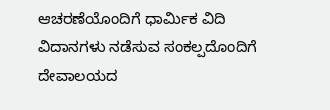ಆಚರಣೆಯೊಂದಿಗೆ ಧಾರ್ಮಿಕ ವಿದಿ ವಿದಾನಗಳು ನಡೆಸುವ ಸಂಕಲ್ಪದೊಂದಿಗೆ ದೇವಾಲಯದ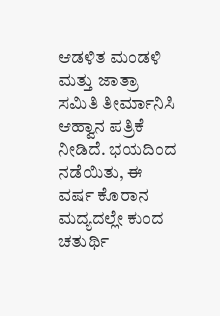ಆಡಳಿತ ಮಂಡಳಿ ಮತ್ತು ಜಾತ್ರಾ ಸಮಿತಿ ತೀರ್ಮಾನಿಸಿ ಆಹ್ವಾನ ಪತ್ರಿಕೆ ನೀಡಿದೆ. ಭಯದಿಂದ ನಡೆಯಿತು, ಈ ವರ್ಷ ಕೊರಾನ ಮದ್ಯದಲ್ಲೇ ಕುಂದ ಚತುರ್ಥಿ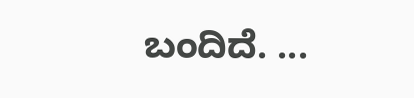ಬಂದಿದೆ. ...